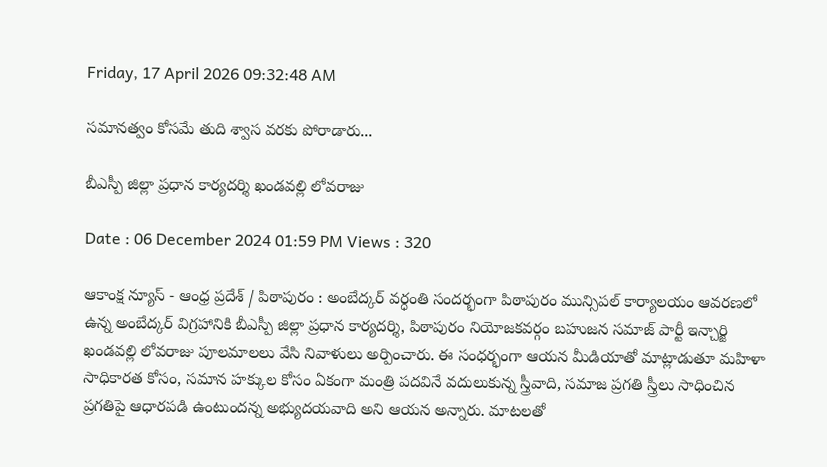Friday, 17 April 2026 09:32:48 AM

సమానత్వం కోసమే తుది శ్వాస వరకు పోరాడారు...

బీఎస్పీ జిల్లా ప్రధాన కార్యదర్శి ఖండవల్లి లోవరాజు

Date : 06 December 2024 01:59 PM Views : 320

ఆకాంక్ష న్యూస్ - ఆంధ్ర ప్రదేశ్ / పిఠాపురం : అంబేద్కర్ వర్ధంతి సందర్భంగా పిఠాపురం మున్సిపల్ కార్యాలయం ఆవరణలో ఉన్న అంబేద్కర్ విగ్రహానికి బీఎస్పీ జిల్లా ప్రధాన కార్యదర్శి, పిఠాపురం నియోజకవర్గం బహుజన సమాజ్ పార్టీ ఇన్చార్జి ఖండవల్లి లోవరాజు పూలమాలలు వేసి నివాళులు అర్పించారు. ఈ సంధర్భంగా ఆయన మీడియాతో మాట్లాడుతూ మహిళా సాధికారత కోసం, సమాన హక్కుల కోసం ఏకంగా మంత్రి పదవినే వదులుకున్న స్త్రీవాది, సమాజ ప్రగతి స్త్రీలు సాధించిన ప్రగతిపై ఆధారపడి ఉంటుందన్న అభ్యుదయవాది అని ఆయన అన్నారు. మాటలతో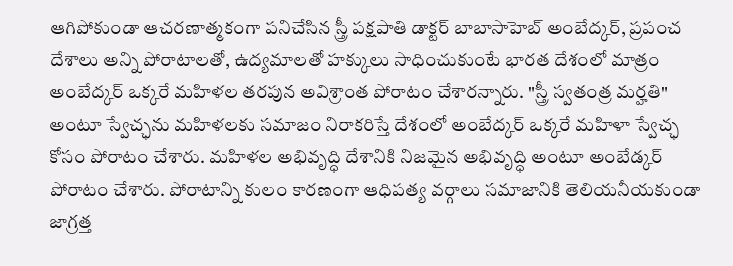ఆగిపోకుండా ఆచరణాత్మకంగా పనిచేసిన స్త్రీ పక్షపాతి డాక్టర్ బాబాసాహెబ్ అంబేద్కర్, ప్రపంచ దేశాలు అన్ని పోరాటాలతో, ఉద్యమాలతో హక్కులు సాధించుకుంటే భారత దేశంలో మాత్రం అంబేద్కర్ ఒక్కరే మహిళల తరపున అవిశ్రాంత పోరాటం చేశారన్నారు. "స్త్రీ స్వతంత్ర మర్హతి" అంటూ స్వేచ్ఛను మహిళలకు సమాజం నిరాకరిస్తే దేశంలో అంబేద్కర్ ఒక్కరే మహిళా స్వేచ్ఛ కోసం పోరాటం చేశారు. మహిళల అభివృద్ధి దేశానికి నిజమైన అభివృద్ధి అంటూ అంబేడ్కర్ పోరాటం చేశారు. పోరాటాన్ని కులం కారణంగా ఆధిపత్య వర్గాలు సమాజానికి తెలియనీయకుండా జాగ్రత్త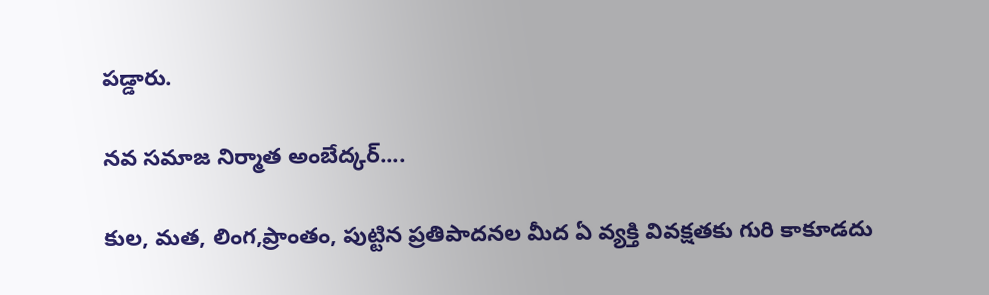పడ్డారు.

నవ సమాజ నిర్మాత అంబేద్కర్....

కుల, మత, లింగ,ప్రాంతం, పుట్టిన ప్రతిపాదనల మీద ఏ వ్యక్తి వివక్షతకు గురి కాకూడదు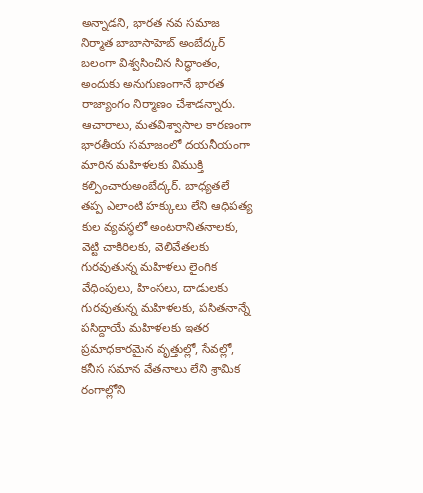అన్నాడని, భారత నవ సమాజ నిర్మాత బాబాసాహెబ్ అంబేద్కర్ బలంగా విశ్వసించిన సిద్ధాంతం, అందుకు అనుగుణంగానే భారత రాజ్యాంగం నిర్మాణం చేశాడన్నారు. ఆచారాలు, మతవిశ్వాసాల కారణంగా భారతీయ సమాజంలో దయనీయంగా మారిన మహిళలకు విముక్తి కల్పించారుఅంబేద్కర్. బాధ్యతలే తప్ప ఎలాంటి హక్కులు లేని ఆధిపత్య కుల వ్యవస్థలో అంటరానితనాలకు, వెట్టి చాకిరిలకు, వెలివేతలకు గురవుతున్న మహిళలు లైంగిక వేధింపులు, హింసలు, దాడులకు గురవుతున్న మహిళలకు, పసితనాన్నే పసిద్దాయే మహిళలకు ఇతర ప్రమాధకారమైన వృత్తుల్లో, సేవల్లో, కనీస సమాన వేతనాలు లేని శ్రామిక రంగాల్లోని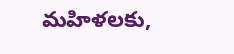మహిళలకు,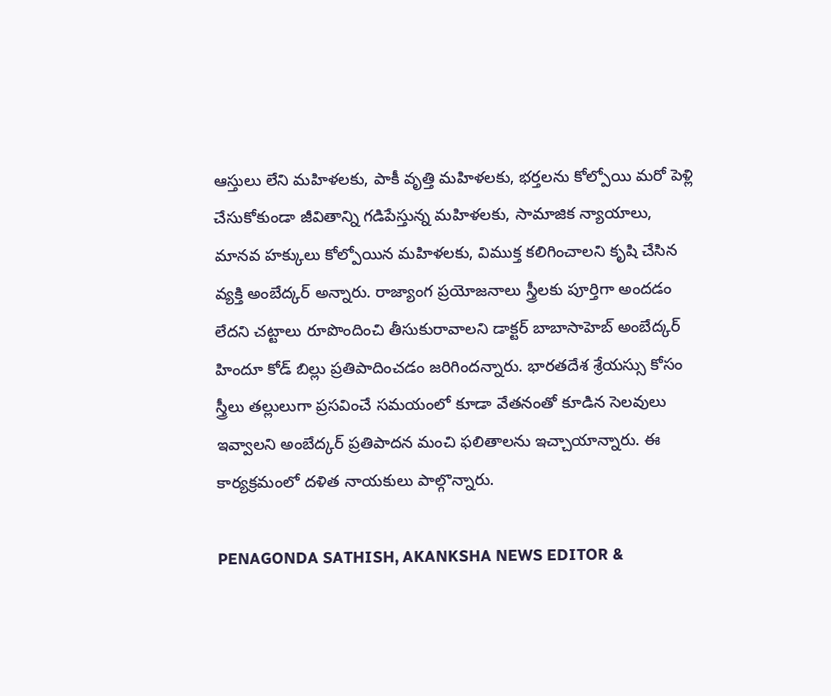ఆస్తులు లేని మహిళలకు, పాకీ వృత్తి మహిళలకు, భర్తలను కోల్పోయి మరో పెళ్లి చేసుకోకుండా జీవితాన్ని గడిపేస్తున్న మహిళలకు, సామాజిక న్యాయాలు, మానవ హక్కులు కోల్పోయిన మహిళలకు, విముక్త కలిగించాలని కృషి చేసిన వ్యక్తి అంబేద్కర్ అన్నారు. రాజ్యాంగ ప్రయోజనాలు స్త్రీలకు పూర్తిగా అందడం లేదని చట్టాలు రూపొందించి తీసుకురావాలని డాక్టర్ బాబాసాహెబ్ అంబేద్కర్ హిందూ కోడ్ బిల్లు ప్రతిపాదించడం జరిగిందన్నారు. భారతదేశ శ్రేయస్సు కోసం స్త్రీలు తల్లులుగా ప్రసవించే సమయంలో కూడా వేతనంతో కూడిన సెలవులు ఇవ్వాలని అంబేద్కర్ ప్రతిపాదన మంచి ఫలితాలను ఇచ్చాయాన్నారు. ఈ కార్యక్రమంలో దళిత నాయకులు పాల్గొన్నారు.

PENAGONDA SATHISH, AKANKSHA NEWS EDITOR &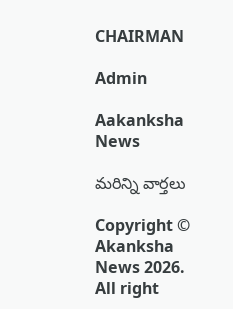CHAIRMAN

Admin

Aakanksha News

మరిన్ని వార్తలు

Copyright © Akanksha News 2026. All right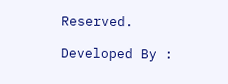Reserved.

Developed By :